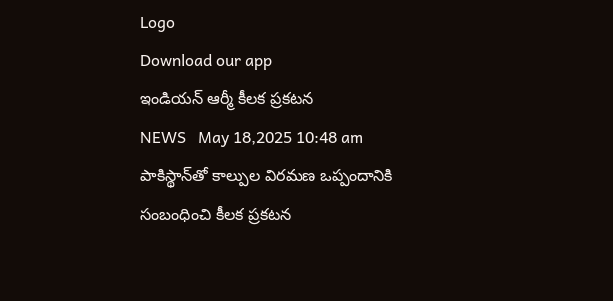Logo
Download our app
ఇండియన్ ఆర్మీ కీలక ప్రకటన
NEWS   May 18,2025 10:48 am
పాకిస్థాన్‌తో కాల్పుల విరమణ ఒప్పందానికి సంబంధించి కీలక ప్రకటన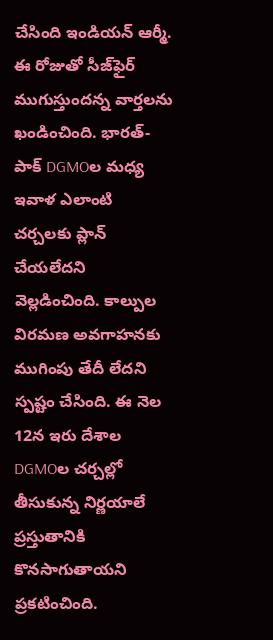చేసింది ఇండియ‌న్ ఆర్మీ. ఈ రోజుతో సీజ్‌ఫైర్ ముగుస్తుందన్న వార్తలను ఖండించింది. భారత్-పాక్ DGMOల మధ్య ఇవాళ ఎలాంటి చర్చలకు ప్లాన్ చేయలేదని వెల్లడించింది. కాల్పుల విరమణ అవగాహనకు ముగింపు తేదీ లేదని స్పష్టం చేసింది. ఈ నెల 12న ఇరు దేశాల DGMOల చర్చల్లో తీసుకున్న నిర్ణయాలే ప్రస్తుతానికి కొనసాగుతాయని ప్రకటించింది.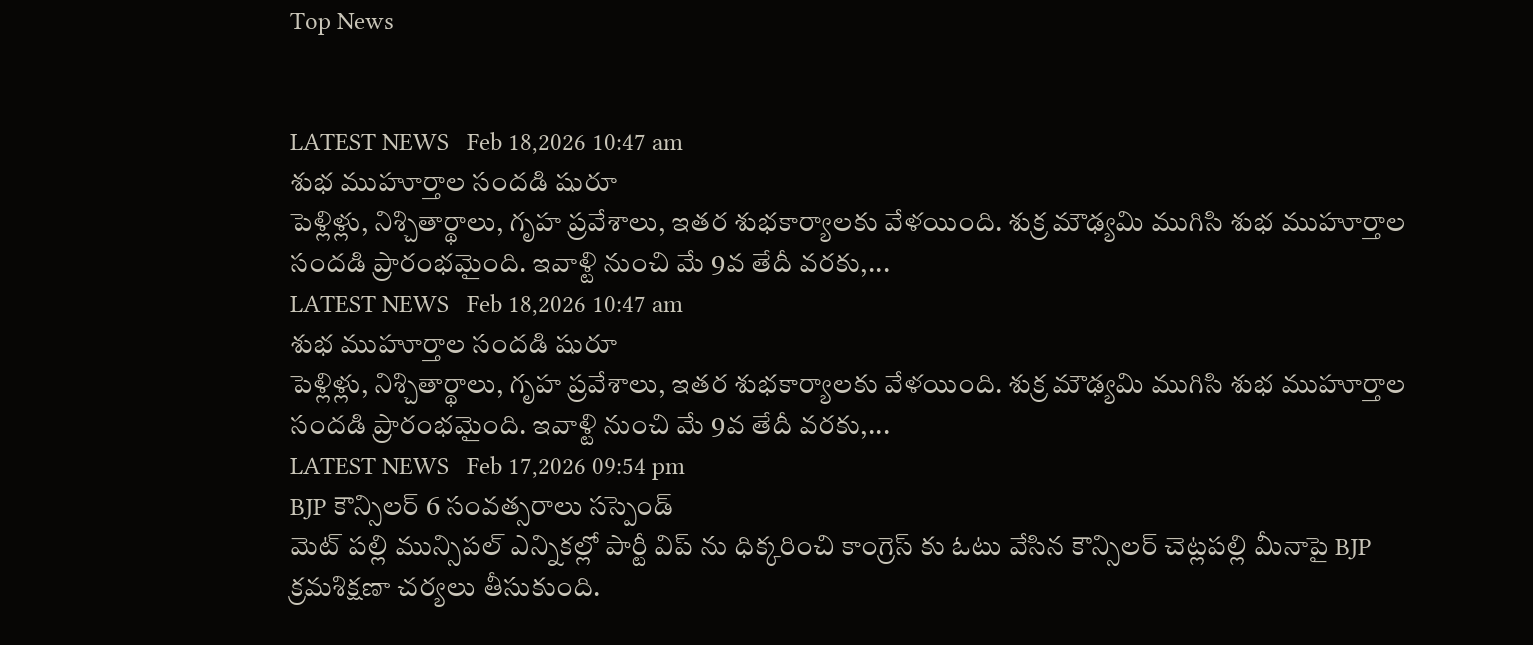Top News


LATEST NEWS   Feb 18,2026 10:47 am
శుభ ముహూర్తాల సందడి షురూ
పెళ్లిళ్లు, నిశ్చితార్థాలు, గృహ ప్రవేశాలు, ఇతర శుభకార్యాలకు వేళయింది. శుక్ర మౌఢ్యమి ముగిసి శుభ ముహూర్తాల సందడి ప్రారంభమైంది. ఇవాళ్టి నుంచి మే 9వ తేదీ వరకు,...
LATEST NEWS   Feb 18,2026 10:47 am
శుభ ముహూర్తాల సందడి షురూ
పెళ్లిళ్లు, నిశ్చితార్థాలు, గృహ ప్రవేశాలు, ఇతర శుభకార్యాలకు వేళయింది. శుక్ర మౌఢ్యమి ముగిసి శుభ ముహూర్తాల సందడి ప్రారంభమైంది. ఇవాళ్టి నుంచి మే 9వ తేదీ వరకు,...
LATEST NEWS   Feb 17,2026 09:54 pm
BJP కౌన్సిలర్ 6 సంవత్సరాలు సస్పెండ్
మెట్ పల్లి మున్సిపల్ ఎన్నికల్లో పార్టీ విప్ ను ధిక్కరించి కాంగ్రెస్ కు ఓటు వేసిన కౌన్సిలర్ చెట్లపల్లి మీనాపై BJP క్రమశిక్షణా చర్యలు తీసుకుంది.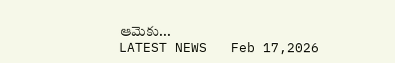ఆమెకు...
LATEST NEWS   Feb 17,2026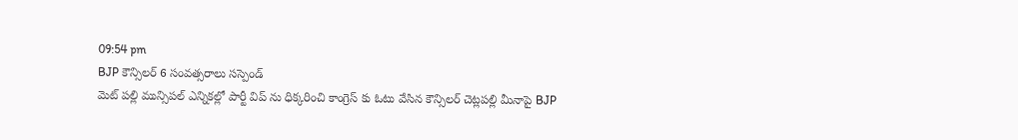09:54 pm
BJP కౌన్సిలర్ 6 సంవత్సరాలు సస్పెండ్
మెట్ పల్లి మున్సిపల్ ఎన్నికల్లో పార్టీ విప్ ను ధిక్కరించి కాంగ్రెస్ కు ఓటు వేసిన కౌన్సిలర్ చెట్లపల్లి మీనాపై BJP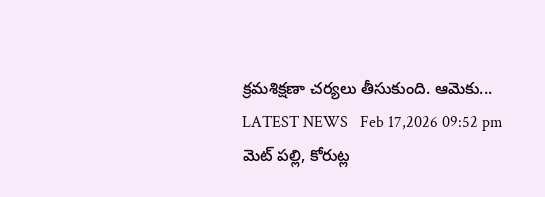క్రమశిక్షణా చర్యలు తీసుకుంది. ఆమెకు...
LATEST NEWS   Feb 17,2026 09:52 pm
మెట్ పల్లి, కోరుట్ల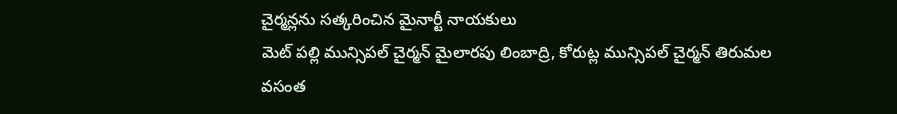చైర్మన్లను సత్కరించిన మైనార్టీ నాయకులు
మెట్ పల్లి మున్సిపల్ చైర్మన్ మైలారపు లింబాద్రి, కోరుట్ల మున్సిపల్ చైర్మన్ తిరుమల వసంత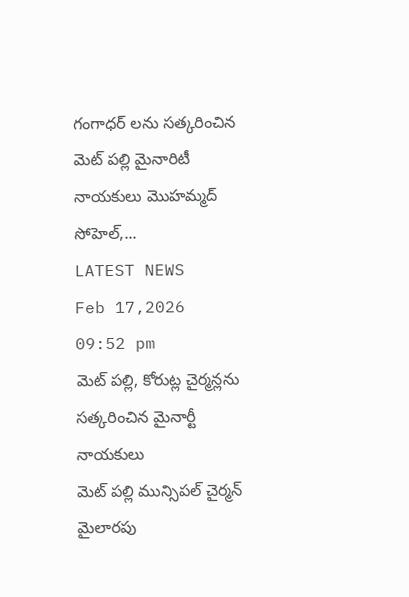గంగాధర్ లను సత్కరించిన మెట్ పల్లి మైనారిటీ నాయకులు మొహమ్మద్ సోహెల్,...
LATEST NEWS   Feb 17,2026 09:52 pm
మెట్ పల్లి, కోరుట్ల చైర్మన్లను సత్కరించిన మైనార్టీ నాయకులు
మెట్ పల్లి మున్సిపల్ చైర్మన్ మైలారపు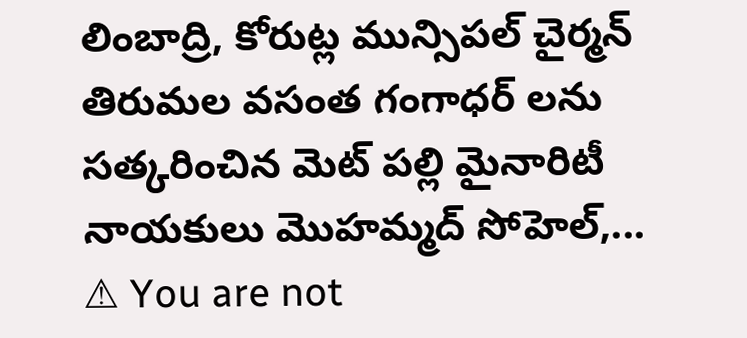లింబాద్రి, కోరుట్ల మున్సిపల్ చైర్మన్ తిరుమల వసంత గంగాధర్ లను సత్కరించిన మెట్ పల్లి మైనారిటీ నాయకులు మొహమ్మద్ సోహెల్,...
⚠ You are not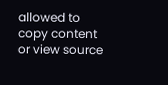allowed to copy content or view source